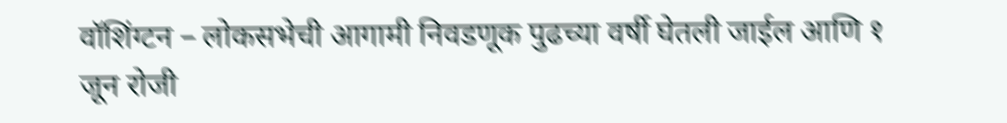वॉशिंग्टन – लोकसभेची आगामी निवडणूक पुढच्या वर्षी घेतली जाईल आणि १ जून रोजी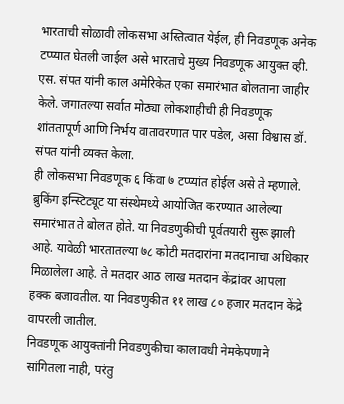भारताची सोळावी लोकसभा अस्तित्वात येईल, ही निवडणूक अनेक टप्प्यात घेतली जाईल असे भारताचे मुख्य निवडणूक आयुक्त व्ही. एस. संपत यांनी काल अमेरिकेत एका समारंभात बोलताना जाहीर केले. जगातल्या सर्वात मोठ्या लोकशाहीची ही निवडणूक शांततापूर्ण आणि निर्भय वातावरणात पार पडेल, असा विश्वास डॉ. संपत यांनी व्यक्त केला.
ही लोकसभा निवडणूक ६ किंवा ७ टप्प्यांत होईल असे ते म्हणाले. ब्रुकिंग इन्स्टिट्यूट या संस्थेमध्ये आयोजित करण्यात आलेल्या समारंभात ते बोलत होते. या निवडणुकीची पूर्वतयारी सुरू झाली आहे. यावेळी भारतातल्या ७८ कोटी मतदारांना मतदानाचा अधिकार मिळालेला आहे. ते मतदार आठ लाख मतदान केंद्रांवर आपला हक्क बजावतील. या निवडणुकीत ११ लाख ८० हजार मतदान केंद्रे वापरली जातील.
निवडणूक आयुक्तांनी निवडणुकीचा कालावधी नेमकेपणाने सांगितला नाही, परंतु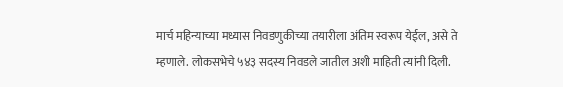मार्च महिन्याच्या मध्यास निवडणुकीच्या तयारीला अंतिम स्वरूप येईल, असे ते म्हणाले. लोकसभेचे ५४३ सदस्य निवडले जातील अशी माहिती त्यांनी दिली.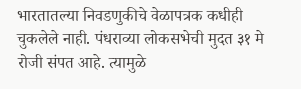भारतातल्या निवडणुकीचे वेळापत्रक कधीही चुकलेले नाही. पंधराव्या लोकसभेची मुदत ३१ मे रोजी संपत आहे. त्यामुळे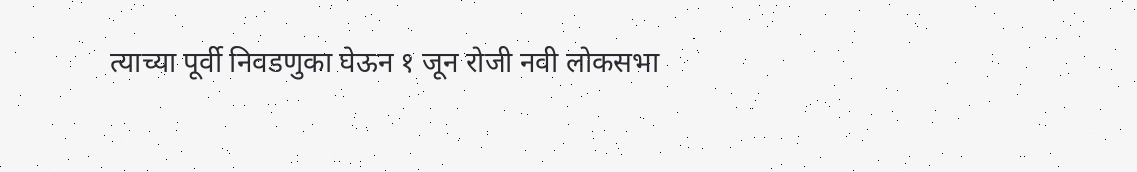त्याच्या पूर्वी निवडणुका घेऊन १ जून रोजी नवी लोकसभा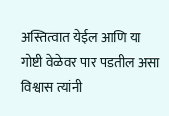अस्तित्वात येईल आणि या गोष्टी वेळेवर पार पडतील असा विश्वास त्यांनी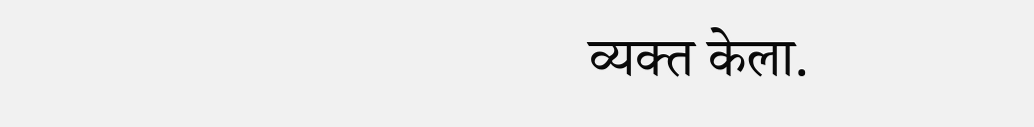व्यक्त केला.